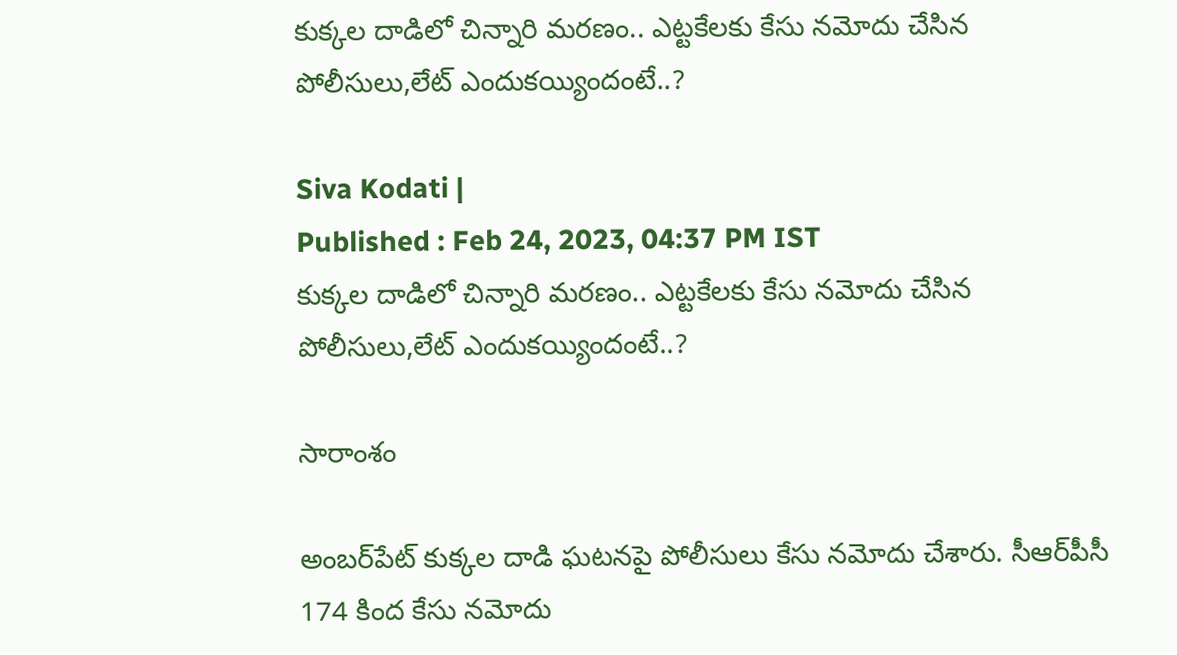కుక్కల దాడిలో చిన్నారి మరణం.. ఎట్టకేలకు కేసు నమోదు చేసిన పోలీసులు,లేట్ ఎందుకయ్యిందంటే..?

Siva Kodati |
Published : Feb 24, 2023, 04:37 PM IST
కుక్కల దాడిలో చిన్నారి మరణం.. ఎట్టకేలకు కేసు నమోదు చేసిన పోలీసులు,లేట్ ఎందుకయ్యిందంటే..?

సారాంశం

అంబర్‌పేట్ కుక్కల దాడి ఘటనపై పోలీసులు కేసు నమోదు చేశారు. సీఆర్‌పీసీ 174 కింద కేసు నమోదు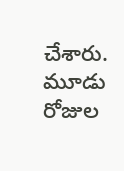చేశారు. మూడు రోజుల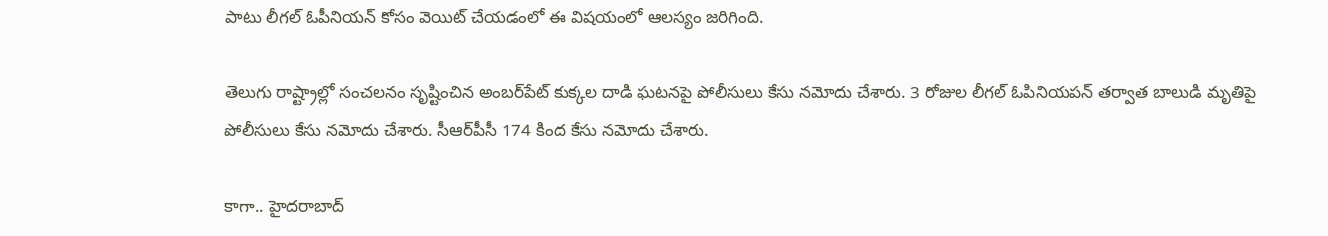పాటు లీగల్ ఓపీనియన్ కోసం వెయిట్ చేయడంలో ఈ విషయంలో ఆలస్యం జరిగింది.

తెలుగు రాష్ట్రాల్లో సంచలనం సృష్టించిన అంబర్‌పేట్ కుక్కల దాడి ఘటనపై పోలీసులు కేసు నమోదు చేశారు. 3 రోజుల లీగల్ ఓపినియపన్ తర్వాత బాలుడి మృతిపై పోలీసులు కేసు నమోదు చేశారు. సీఆర్‌పీసీ 174 కింద కేసు నమోదు చేశారు.

కాగా.. హైదరాబాద్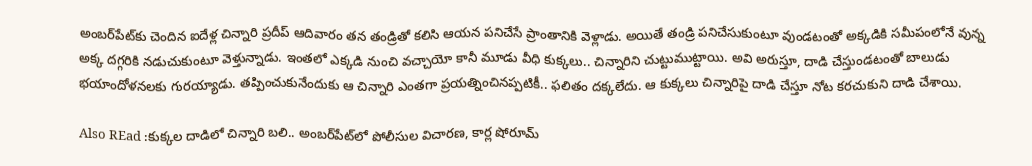అంబర్‌పేట్‌కు చెందిన ఐదేళ్ల చిన్నారి ప్రదీప్ ఆదివారం తన తండ్రితో కలిసి ఆయన పనిచేసే ప్రాంతానికి వెళ్లాడు. అయితే తండ్రి పనిచేసుకుంటూ వుండటంతో అక్కడికి సమీపంలోనే వున్న అక్క దగ్గరికి నడుచుకుంటూ వెళ్తున్నాడు. ఇంతలో ఎక్కడి నుంచి వచ్చాయో కానీ మూడు వీధి కుక్కలు.. చిన్నారిని చుట్టుముట్టాయి. అవి అరుస్తూ, దాడి చేస్తుండటంతో బాలుడు భయాందోళనలకు గురయ్యాడు. తప్పించుకునేందుకు ఆ చిన్నారి ఎంతగా ప్రయత్నించినప్పటికీ.. ఫలితం దక్కలేదు. ఆ కుక్కలు చిన్నారిపై దాడి చేస్తూ నోట కరచుకుని దాడి చేశాయి.

Also REad :కుక్కల దాడిలో చిన్నారి బలి.. అంబర్‌పేట్‌లో పోలీసుల విచారణ, కార్ల షోరూమ్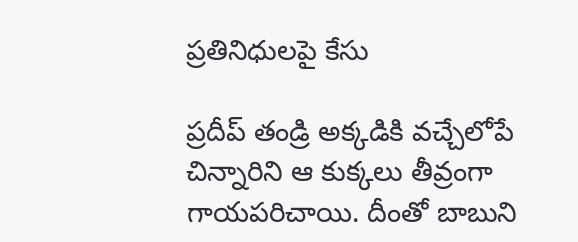ప్రతినిధులపై కేసు

ప్రదీప్ తండ్రి అక్కడికి వచ్చేలోపే చిన్నారిని ఆ కుక్కలు తీవ్రంగా గాయపరిచాయి. దీంతో బాబుని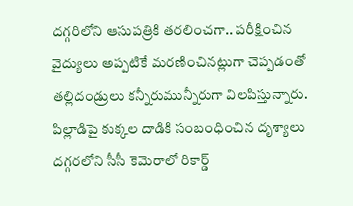దగ్గరిలోని ఆసుపత్రికి తరలించగా.. పరీక్షించిన వైద్యులు అప్పటికే మరణించినట్లుగా చెప్పడంతో తల్లిదండ్రులు కన్నీరుమున్నీరుగా విలపిస్తున్నారు. పిల్లాడిపై కుక్కల దాడికి సంబంధించిన దృశ్యాలు దగ్గరలోని సీసీ కెమెరాలో రికార్డ్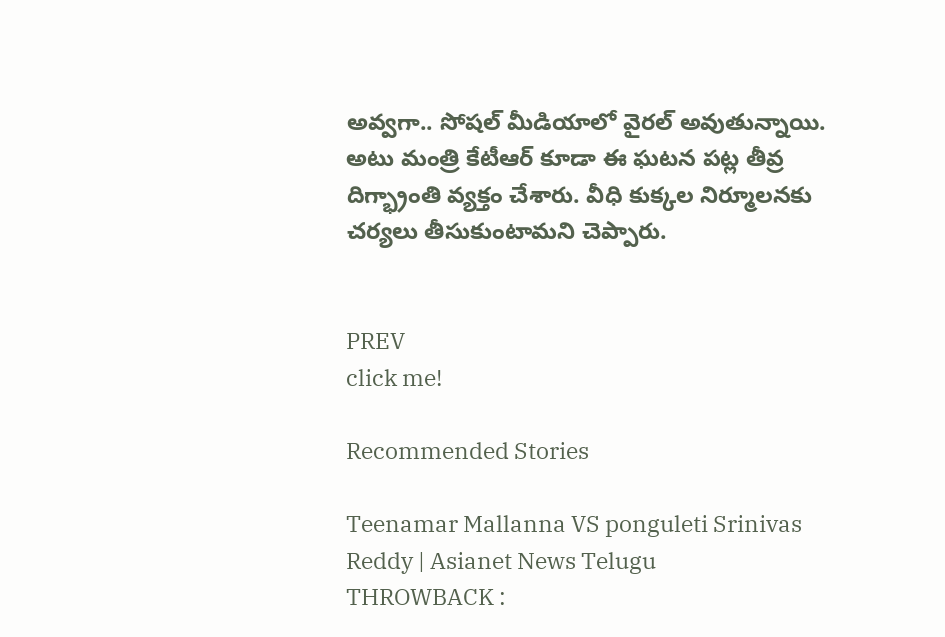అవ్వగా.. సోషల్ మీడియాలో వైరల్ అవుతున్నాయి. అటు మంత్రి కేటీఆర్ కూడా ఈ ఘటన పట్ల తీవ్ర దిగ్భ్రాంతి వ్యక్తం చేశారు. వీధి కుక్కల నిర్మూలనకు చర్యలు తీసుకుంటామని చెప్పారు.


PREV
click me!

Recommended Stories

Teenamar Mallanna VS ponguleti Srinivas Reddy | Asianet News Telugu
THROWBACK :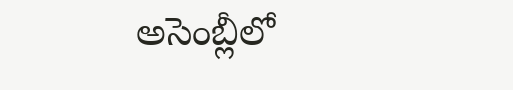అసెంబ్లీలో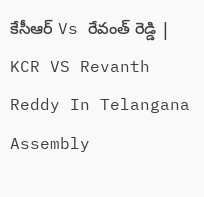కేసీఆర్ Vs రేవంత్ రెడ్డి | KCR VS Revanth Reddy In Telangana Assembly